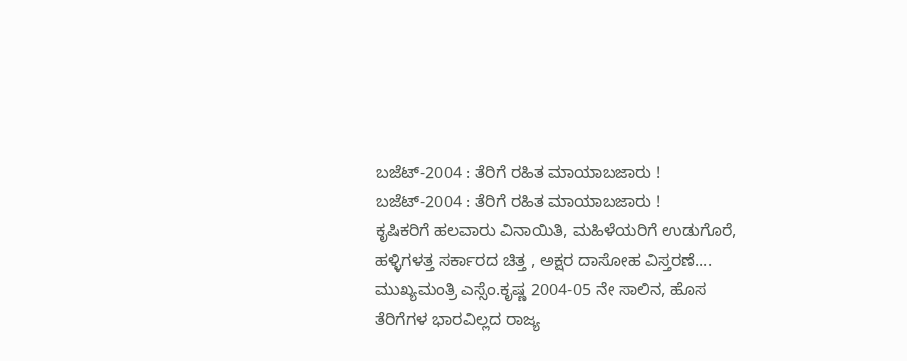ಬಜೆಟ್-2004 : ತೆರಿಗೆ ರಹಿತ ಮಾಯಾಬಜಾರು !
ಬಜೆಟ್-2004 : ತೆರಿಗೆ ರಹಿತ ಮಾಯಾಬಜಾರು !
ಕೃಷಿಕರಿಗೆ ಹಲವಾರು ವಿನಾಯಿತಿ, ಮಹಿಳೆಯರಿಗೆ ಉಡುಗೊರೆ, ಹಳ್ಳಿಗಳತ್ತ ಸರ್ಕಾರದ ಚಿತ್ತ , ಅಕ್ಷರ ದಾಸೋಹ ವಿಸ್ತರಣೆ....
ಮುಖ್ಯಮಂತ್ರಿ ಎಸ್ಸೆಂ.ಕೃಷ್ಣ 2004-05 ನೇ ಸಾಲಿನ, ಹೊಸ ತೆರಿಗೆಗಳ ಭಾರವಿಲ್ಲದ ರಾಜ್ಯ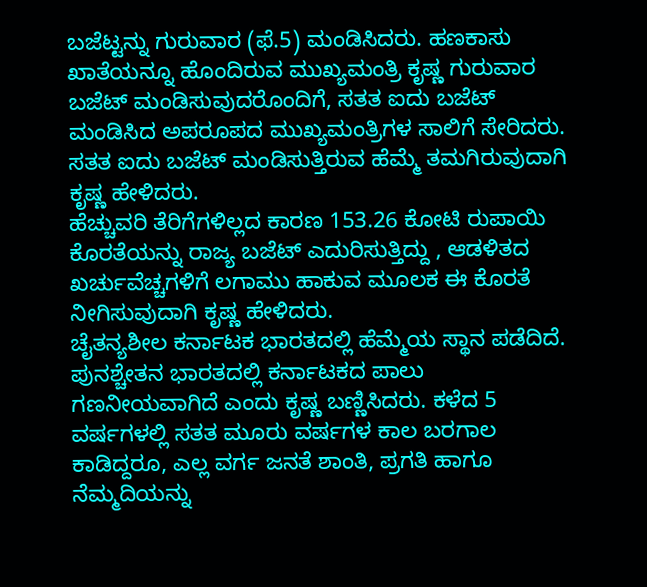ಬಜೆಟ್ಟನ್ನು ಗುರುವಾರ (ಫೆ.5) ಮಂಡಿಸಿದರು. ಹಣಕಾಸು ಖಾತೆಯನ್ನೂ ಹೊಂದಿರುವ ಮುಖ್ಯಮಂತ್ರಿ ಕೃಷ್ಣ ಗುರುವಾರ ಬಜೆಟ್ ಮಂಡಿಸುವುದರೊಂದಿಗೆ, ಸತತ ಐದು ಬಜೆಟ್ ಮಂಡಿಸಿದ ಅಪರೂಪದ ಮುಖ್ಯಮಂತ್ರಿಗಳ ಸಾಲಿಗೆ ಸೇರಿದರು. ಸತತ ಐದು ಬಜೆಟ್ ಮಂಡಿಸುತ್ತಿರುವ ಹೆಮ್ಮೆ ತಮಗಿರುವುದಾಗಿ ಕೃಷ್ಣ ಹೇಳಿದರು.
ಹೆಚ್ಚುವರಿ ತೆರಿಗೆಗಳಿಲ್ಲದ ಕಾರಣ 153.26 ಕೋಟಿ ರುಪಾಯಿ ಕೊರತೆಯನ್ನು ರಾಜ್ಯ ಬಜೆಟ್ ಎದುರಿಸುತ್ತಿದ್ದು , ಆಡಳಿತದ ಖರ್ಚುವೆಚ್ಚಗಳಿಗೆ ಲಗಾಮು ಹಾಕುವ ಮೂಲಕ ಈ ಕೊರತೆ ನೀಗಿಸುವುದಾಗಿ ಕೃಷ್ಣ ಹೇಳಿದರು.
ಚೈತನ್ಯಶೀಲ ಕರ್ನಾಟಕ ಭಾರತದಲ್ಲಿ ಹೆಮ್ಮೆಯ ಸ್ಥಾನ ಪಡೆದಿದೆ. ಪುನಶ್ಚೇತನ ಭಾರತದಲ್ಲಿ ಕರ್ನಾಟಕದ ಪಾಲು ಗಣನೀಯವಾಗಿದೆ ಎಂದು ಕೃಷ್ಣ ಬಣ್ಣಿಸಿದರು. ಕಳೆದ 5 ವರ್ಷಗಳಲ್ಲಿ ಸತತ ಮೂರು ವರ್ಷಗಳ ಕಾಲ ಬರಗಾಲ ಕಾಡಿದ್ದರೂ, ಎಲ್ಲ ವರ್ಗ ಜನತೆ ಶಾಂತಿ, ಪ್ರಗತಿ ಹಾಗೂ ನೆಮ್ಮದಿಯನ್ನು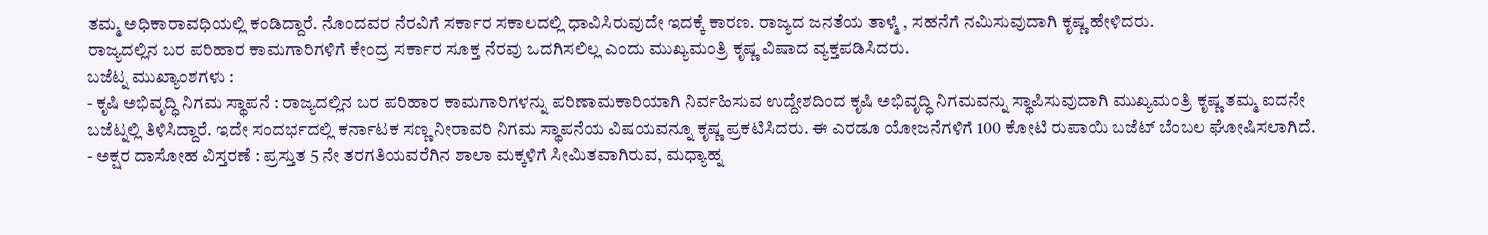ತಮ್ಮ ಅಧಿಕಾರಾವಧಿಯಲ್ಲಿ ಕಂಡಿದ್ದಾರೆ. ನೊಂದವರ ನೆರವಿಗೆ ಸರ್ಕಾರ ಸಕಾಲದಲ್ಲಿ ಧಾವಿಸಿರುವುದೇ ಇದಕ್ಕೆ ಕಾರಣ. ರಾಜ್ಯದ ಜನತೆಯ ತಾಳ್ಮೆ , ಸಹನೆಗೆ ನಮಿಸುವುದಾಗಿ ಕೃಷ್ಣ ಹೇಳಿದರು.
ರಾಜ್ಯದಲ್ಲಿನ ಬರ ಪರಿಹಾರ ಕಾಮಗಾರಿಗಳಿಗೆ ಕೇಂದ್ರ ಸರ್ಕಾರ ಸೂಕ್ತ ನೆರವು ಒದಗಿಸಲಿಲ್ಲ ಎಂದು ಮುಖ್ಯಮಂತ್ರಿ ಕೃಷ್ಣ ವಿಷಾದ ವ್ಯಕ್ತಪಡಿಸಿದರು.
ಬಜೆಟ್ನ ಮುಖ್ಯಾಂಶಗಳು :
- ಕೃಷಿ ಅಭಿವೃದ್ಧಿ ನಿಗಮ ಸ್ಥಾಪನೆ : ರಾಜ್ಯದಲ್ಲಿನ ಬರ ಪರಿಹಾರ ಕಾಮಗಾರಿಗಳನ್ನು ಪರಿಣಾಮಕಾರಿಯಾಗಿ ನಿರ್ವಹಿಸುವ ಉದ್ದೇಶದಿಂದ ಕೃಷಿ ಅಭಿವೃದ್ಧಿ ನಿಗಮವನ್ನು ಸ್ಥಾಪಿಸುವುದಾಗಿ ಮುಖ್ಯಮಂತ್ರಿ ಕೃಷ್ಣ ತಮ್ಮ ಐದನೇ ಬಜೆಟ್ನಲ್ಲಿ ತಿಳಿಸಿದ್ದಾರೆ. ಇದೇ ಸಂದರ್ಭದಲ್ಲಿ ಕರ್ನಾಟಕ ಸಣ್ಣ ನೀರಾವರಿ ನಿಗಮ ಸ್ಥಾಪನೆಯ ವಿಷಯವನ್ನೂ ಕೃಷ್ಣ ಪ್ರಕಟಿಸಿದರು. ಈ ಎರಡೂ ಯೋಜನೆಗಳಿಗೆ 100 ಕೋಟಿ ರುಪಾಯಿ ಬಜೆಟ್ ಬೆಂಬಲ ಘೋಷಿಸಲಾಗಿದೆ.
- ಅಕ್ಷರ ದಾಸೋಹ ವಿಸ್ತರಣೆ : ಪ್ರಸ್ತುತ 5 ನೇ ತರಗತಿಯವರೆಗಿನ ಶಾಲಾ ಮಕ್ಕಳಿಗೆ ಸೀಮಿತವಾಗಿರುವ, ಮಧ್ಯಾಹ್ನ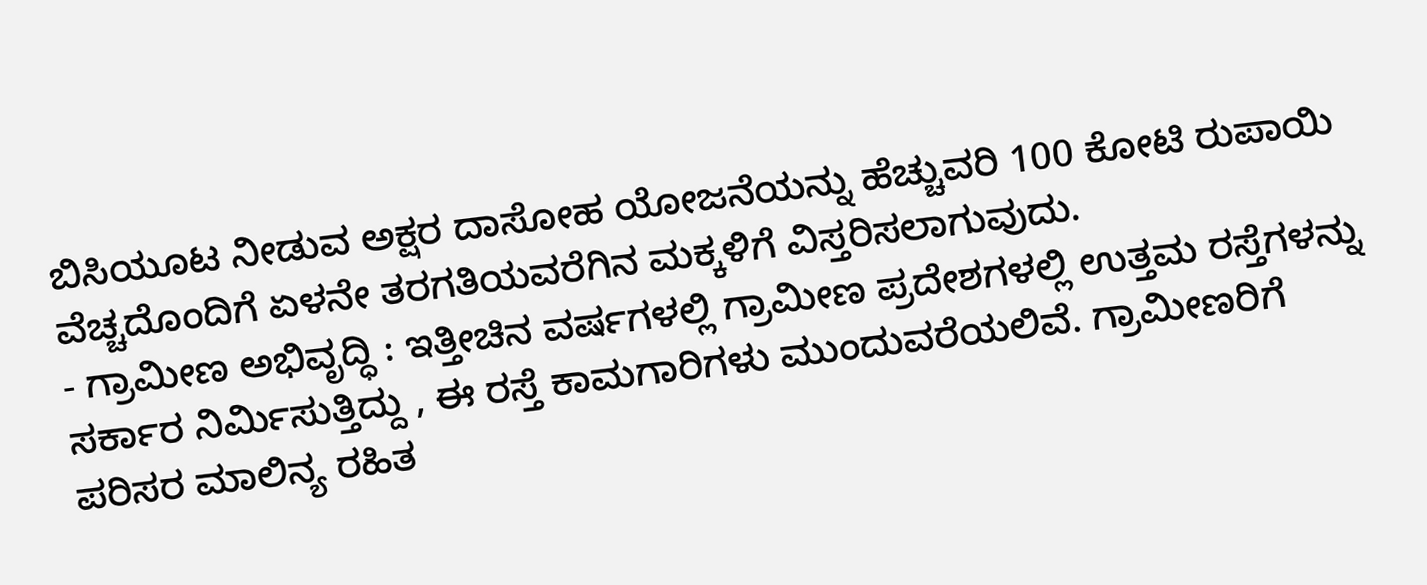ಬಿಸಿಯೂಟ ನೀಡುವ ಅಕ್ಷರ ದಾಸೋಹ ಯೋಜನೆಯನ್ನು ಹೆಚ್ಚುವರಿ 100 ಕೋಟಿ ರುಪಾಯಿ ವೆಚ್ಚದೊಂದಿಗೆ ಏಳನೇ ತರಗತಿಯವರೆಗಿನ ಮಕ್ಕಳಿಗೆ ವಿಸ್ತರಿಸಲಾಗುವುದು.
- ಗ್ರಾಮೀಣ ಅಭಿವೃದ್ಧಿ : ಇತ್ತೀಚಿನ ವರ್ಷಗಳಲ್ಲಿ ಗ್ರಾಮೀಣ ಪ್ರದೇಶಗಳಲ್ಲಿ ಉತ್ತಮ ರಸ್ತೆಗಳನ್ನು ಸರ್ಕಾರ ನಿರ್ಮಿಸುತ್ತಿದ್ದು , ಈ ರಸ್ತೆ ಕಾಮಗಾರಿಗಳು ಮುಂದುವರೆಯಲಿವೆ. ಗ್ರಾಮೀಣರಿಗೆ ಪರಿಸರ ಮಾಲಿನ್ಯ ರಹಿತ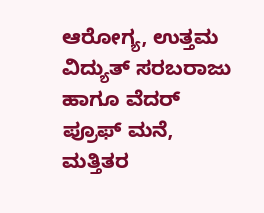ಆರೋಗ್ಯ, ಉತ್ತಮ ವಿದ್ಯುತ್ ಸರಬರಾಜು ಹಾಗೂ ವೆದರ್ ಪ್ರೂಫ್ ಮನೆ, ಮತ್ತಿತರ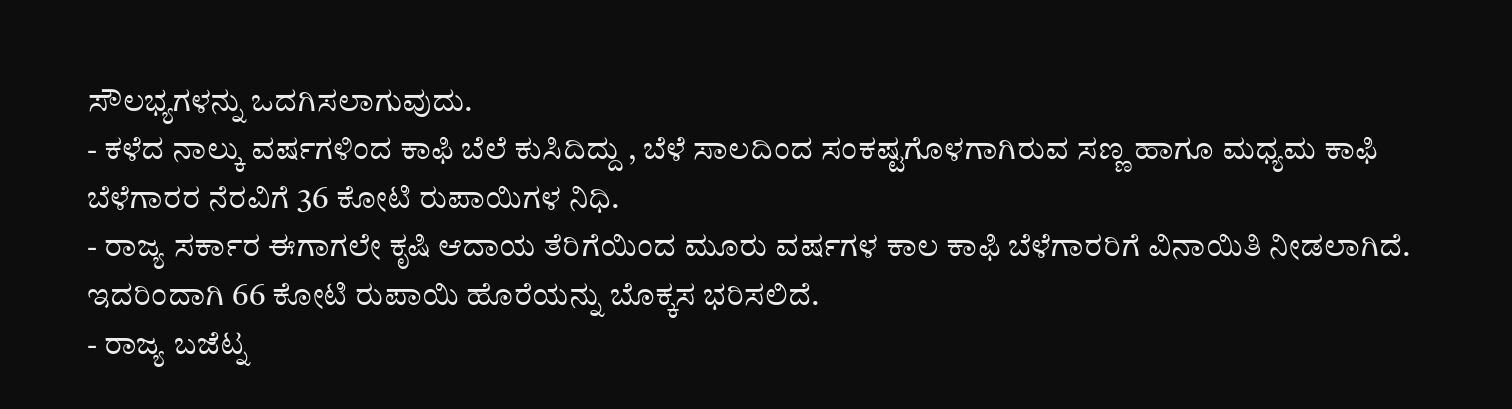ಸೌಲಭ್ಯಗಳನ್ನು ಒದಗಿಸಲಾಗುವುದು.
- ಕಳೆದ ನಾಲ್ಕು ವರ್ಷಗಳಿಂದ ಕಾಫಿ ಬೆಲೆ ಕುಸಿದಿದ್ದು , ಬೆಳೆ ಸಾಲದಿಂದ ಸಂಕಷ್ಟಗೊಳಗಾಗಿರುವ ಸಣ್ಣ ಹಾಗೂ ಮಧ್ಯಮ ಕಾಫಿ ಬೆಳೆಗಾರರ ನೆರವಿಗೆ 36 ಕೋಟಿ ರುಪಾಯಿಗಳ ನಿಧಿ.
- ರಾಜ್ಯ ಸರ್ಕಾರ ಈಗಾಗಲೇ ಕೃಷಿ ಆದಾಯ ತೆರಿಗೆಯಿಂದ ಮೂರು ವರ್ಷಗಳ ಕಾಲ ಕಾಫಿ ಬೆಳೆಗಾರರಿಗೆ ವಿನಾಯಿತಿ ನೀಡಲಾಗಿದೆ. ಇದರಿಂದಾಗಿ 66 ಕೋಟಿ ರುಪಾಯಿ ಹೊರೆಯನ್ನು ಬೊಕ್ಕಸ ಭರಿಸಲಿದೆ.
- ರಾಜ್ಯ ಬಜೆಟ್ನ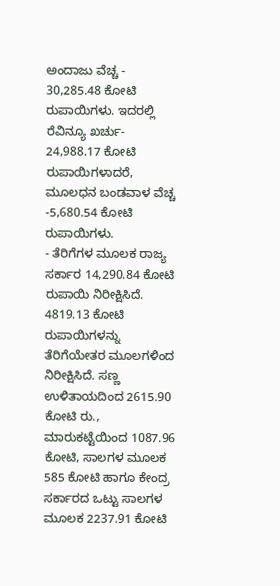ಅಂದಾಜು ವೆಚ್ಚ - 30,285.48 ಕೋಟಿ ರುಪಾಯಿಗಳು. ಇದರಲ್ಲಿ ರೆವಿನ್ಯೂ ಖರ್ಚು- 24,988.17 ಕೋಟಿ ರುಪಾಯಿಗಳಾದರೆ, ಮೂಲಧನ ಬಂಡವಾಳ ವೆಚ್ಚ -5,680.54 ಕೋಟಿ ರುಪಾಯಿಗಳು.
- ತೆರಿಗೆಗಳ ಮೂಲಕ ರಾಜ್ಯ ಸರ್ಕಾರ 14,290.84 ಕೋಟಿ ರುಪಾಯಿ ನಿರೀಕ್ಷಿಸಿದೆ. 4819.13 ಕೋಟಿ ರುಪಾಯಿಗಳನ್ನು ತೆರಿಗೆಯೇತರ ಮೂಲಗಳಿಂದ ನಿರೀಕ್ಷಿಸಿದೆ. ಸಣ್ಣ ಉಳಿತಾಯದಿಂದ 2615.90 ಕೋಟಿ ರು., ಮಾರುಕಟ್ಟೆಯಿಂದ 1087.96 ಕೋಟಿ, ಸಾಲಗಳ ಮೂಲಕ 585 ಕೋಟಿ ಹಾಗೂ ಕೇಂದ್ರ ಸರ್ಕಾರದ ಒಟ್ಟು ಸಾಲಗಳ ಮೂಲಕ 2237.91 ಕೋಟಿ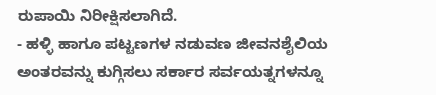ರುಪಾಯಿ ನಿರೀಕ್ಷಿಸಲಾಗಿದೆ.
- ಹಳ್ಳಿ ಹಾಗೂ ಪಟ್ಟಣಗಳ ನಡುವಣ ಜೀವನಶೈಲಿಯ ಅಂತರವನ್ನು ಕುಗ್ಗಿಸಲು ಸರ್ಕಾರ ಸರ್ವಯತ್ನಗಳನ್ನೂ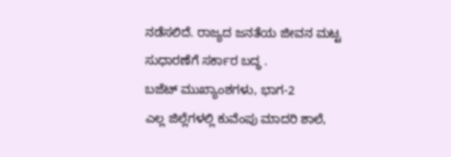ನಡೆಸಲಿದೆ. ರಾಜ್ಯದ ಜನತೆಯ ಜೀವನ ಮಟ್ಟ ಸುಧಾರಣೆಗೆ ಸರ್ಕಾರ ಬದ್ಧ .
ಬಜೆಟ್ ಮುಖ್ಯಾಂಶಗಳು, ಭಾಗ-2
ಎಲ್ಲ ಜಿಲ್ಲೆಗಳಲ್ಲಿ ಕುವೆಂಪು ಮಾದರಿ ಶಾಲೆ,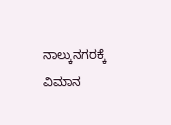ನಾಲ್ಕುನಗರಕ್ಕೆ ವಿಮಾನ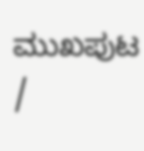ಮುಖಪುಟ /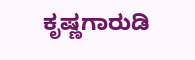ಕೃಷ್ಣಗಾರುಡಿ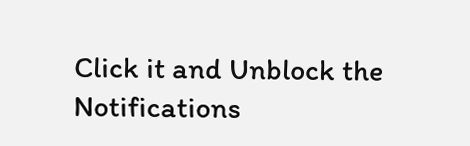Click it and Unblock the Notifications